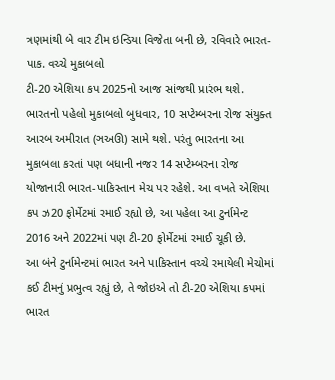ત્રણમાંથી બે વાર ટીમ ઇન્ડિયા વિજેતા બની છે, રવિવારે ભારત-પાક. વચ્ચે મુકાબલો
ટી-20 એશિયા કપ 2025નો આજ સાંજથી પ્રારંભ થશે. ભારતનો પહેલો મુકાબલો બુધવાર, 10 સપ્ટેમ્બરના રોજ સંયુક્ત આરબ અમીરાત (ઞઅઊ) સામે થશે. પરંતુ ભારતના આ મુકાબલા કરતાં પણ બધાની નજર 14 સપ્ટેમ્બરના રોજ યોજાનારી ભારત-પાકિસ્તાન મેચ પર રહેશે. આ વખતે એશિયા કપ ઝ20 ફોર્મેટમાં રમાઈ રહ્યો છે, આ પહેલા આ ટુર્નામેન્ટ 2016 અને 2022માં પણ ટી-20 ફોર્મેટમાં રમાઈ ચૂકી છે.
આ બંને ટુર્નામેન્ટમાં ભારત અને પાકિસ્તાન વચ્ચે રમાયેલી મેચોમાં કઈ ટીમનું પ્રભુત્વ રહ્યું છે, તે જોઇએ તો ટી-20 એશિયા કપમાં ભારત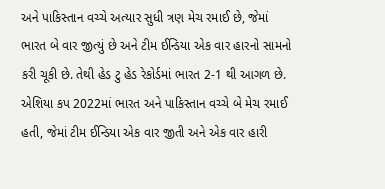અને પાકિસ્તાન વચ્ચે અત્યાર સુધી ત્રણ મેચ રમાઈ છે, જેમાં ભારત બે વાર જીત્યું છે અને ટીમ ઈન્ડિયા એક વાર હારનો સામનો કરી ચૂકી છે. તેથી હેડ ટુ હેડ રેકોર્ડમાં ભારત 2-1 થી આગળ છે.
એશિયા કપ 2022માં ભારત અને પાકિસ્તાન વચ્ચે બે મેચ રમાઈ હતી, જેમાં ટીમ ઈન્ડિયા એક વાર જીતી અને એક વાર હારી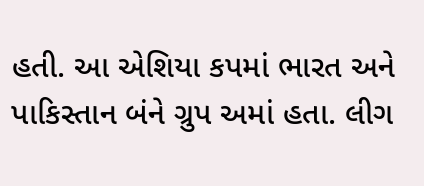હતી. આ એશિયા કપમાં ભારત અને પાકિસ્તાન બંને ગ્રુપ અમાં હતા. લીગ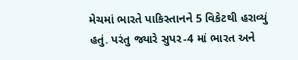મેચમાં ભારતે પાકિસ્તાનને 5 વિકેટથી હરાવ્યું હતું. પરંતુ જ્યારે સુપર-4 માં ભારત અને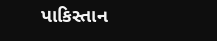પાકિસ્તાન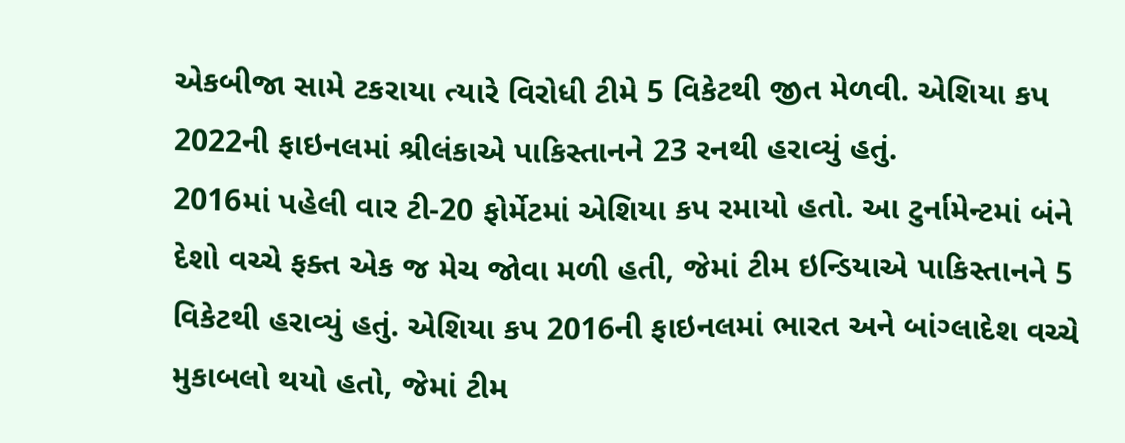એકબીજા સામે ટકરાયા ત્યારે વિરોધી ટીમે 5 વિકેટથી જીત મેળવી. એશિયા કપ 2022ની ફાઇનલમાં શ્રીલંકાએ પાકિસ્તાનને 23 રનથી હરાવ્યું હતું.
2016માં પહેલી વાર ટી-20 ફોર્મેટમાં એશિયા કપ રમાયો હતો. આ ટુર્નામેન્ટમાં બંને દેશો વચ્ચે ફક્ત એક જ મેચ જોવા મળી હતી, જેમાં ટીમ ઇન્ડિયાએ પાકિસ્તાનને 5 વિકેટથી હરાવ્યું હતું. એશિયા કપ 2016ની ફાઇનલમાં ભારત અને બાંગ્લાદેશ વચ્ચે મુકાબલો થયો હતો, જેમાં ટીમ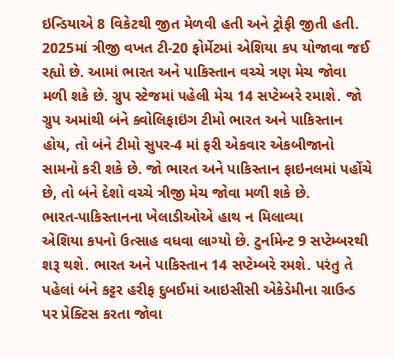ઇન્ડિયાએ 8 વિકેટથી જીત મેળવી હતી અને ટ્રોફી જીતી હતી.
2025માં ત્રીજી વખત ટી-20 ફોર્મેટમાં એશિયા કપ યોજાવા જઈ રહ્યો છે. આમાં ભારત અને પાકિસ્તાન વચ્ચે ત્રણ મેચ જોવા મળી શકે છે. ગ્રુપ સ્ટેજમાં પહેલી મેચ 14 સપ્ટેમ્બરે રમાશે. જો ગ્રુપ અમાંથી બંને ક્વોલિફાઇંગ ટીમો ભારત અને પાકિસ્તાન હોય, તો બંને ટીમો સુપર-4 માં ફરી એકવાર એકબીજાનો સામનો કરી શકે છે. જો ભારત અને પાકિસ્તાન ફાઇનલમાં પહોંચે છે, તો બંને દેશો વચ્ચે ત્રીજી મેચ જોવા મળી શકે છે.
ભારત-પાકિસ્તાનના ખેલાડીઓએ હાથ ન મિલાવ્યા
એશિયા કપનો ઉત્સાહ વધવા લાગ્યો છે. ટુર્નામેન્ટ 9 સપ્ટેમ્બરથી શરૂ થશે. ભારત અને પાકિસ્તાન 14 સપ્ટેમ્બરે રમશે. પરંતુ તે પહેલાં બંને કટ્ટર હરીફ દુબઈમાં આઇસીસી એકેડેમીના ગ્રાઉન્ડ પર પ્રેક્ટિસ કરતા જોવા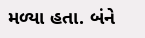મળ્યા હતા. બંને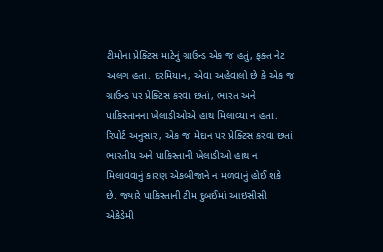ટીમોના પ્રેક્ટિસ માટેનું ગ્રાઉન્ડ એક જ હતું, ફક્ત નેટ અલગ હતા. દરમિયાન, એવા અહેવાલો છે કે એક જ ગ્રાઉન્ડ પર પ્રેક્ટિસ કરવા છતાં, ભારત અને પાકિસ્તાનના ખેલાડીઓએ હાથ મિલાવ્યા ન હતા. રિપોર્ટ અનુસાર, એક જ મેદાન પર પ્રેક્ટિસ કરવા છતાં ભારતીય અને પાકિસ્તાની ખેલાડીઓ હાથ ન મિલાવવાનું કારણ એકબીજાને ન મળવાનું હોઈ શકે છે. જ્યારે પાકિસ્તાની ટીમ દુબઈમાં આઇસીસી એકેડેમી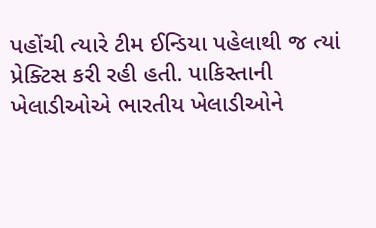પહોંચી ત્યારે ટીમ ઈન્ડિયા પહેલાથી જ ત્યાં પ્રેક્ટિસ કરી રહી હતી. પાકિસ્તાની ખેલાડીઓએ ભારતીય ખેલાડીઓને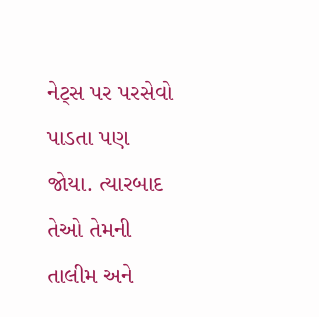નેટ્સ પર પરસેવો પાડતા પણ જોયા. ત્યારબાદ તેઓ તેમની તાલીમ અને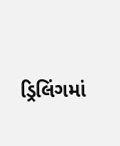ડ્રિલિંગમાં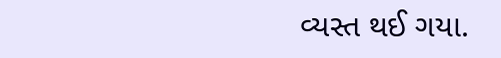વ્યસ્ત થઈ ગયા.